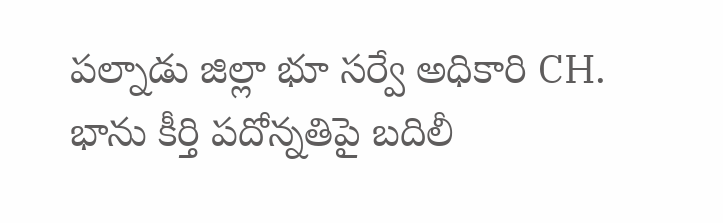పల్నాడు జిల్లా భూ సర్వే అధికారి CH. భాను కీర్తి పదోన్నతిపై బదిలీ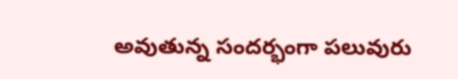అవుతున్న సందర్భంగా పలువురు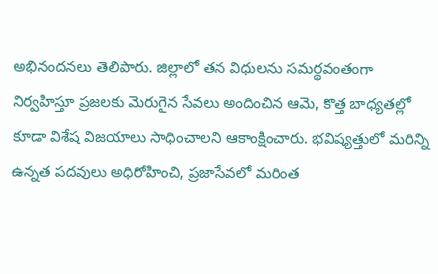అభినందనలు తెలిపారు. జిల్లాలో తన విధులను సమర్థవంతంగా నిర్వహిస్తూ ప్రజలకు మెరుగైన సేవలు అందించిన ఆమె, కొత్త బాధ్యతల్లో కూడా విశేష విజయాలు సాధించాలని ఆకాంక్షించారు. భవిష్యత్తులో మరిన్ని ఉన్నత పదవులు అధిరోహించి, ప్రజాసేవలో మరింత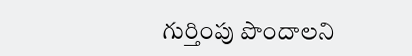గుర్తింపు పొందాలని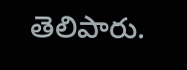తెలిపారు.